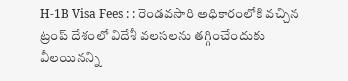H-1B Visa Fees : : రెండవసారి అధికారంలోకి వచ్చిన ట్రంప్ దేశంలో విదేశీ వలసలను తగ్గించేందుకు వీలయినన్ని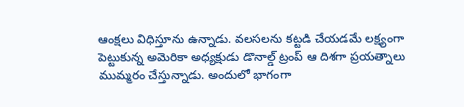ఆంక్షలు విధిస్తూను ఉన్నాడు. వలసలను కట్టడి చేయడమే లక్ష్యంగా పెట్టుకున్న అమెరికా అధ్యక్షుడు డొనాల్డ్ ట్రంప్ ఆ దిశగా ప్రయత్నాలు ముమ్మరం చేస్తున్నాడు. అందులో భాగంగా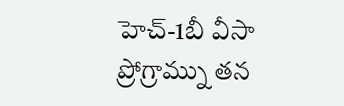హెచ్-1బీ వీసా ప్రోగ్రామ్ను తన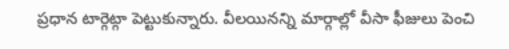ప్రధాన టార్గెట్గా పెట్టుకున్నారు. వీలయినన్ని మార్గాల్లో వీసా ఫీజులు పెంచి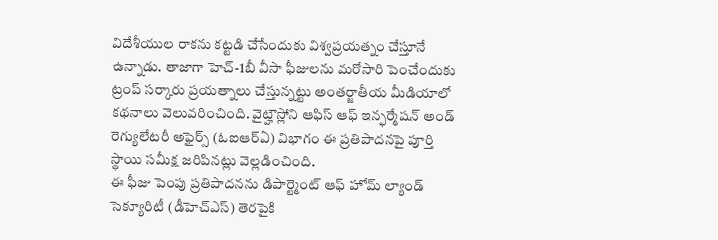విదేశీయుల రాకను కట్టడి చేసేందుకు విశ్వప్రయత్నం చేస్తూనే ఉన్నాడు. తాజాగా హెచ్-1బీ వీసా ఫీజులను మరోసారి పెంచేందుకు ట్రంప్ సర్కారు ప్రయత్నాలు చేస్తున్నట్టు అంతర్జాతీయ మీడియాలో కథనాలు వెలువరించింది. వైట్హౌస్లోని ఆఫిస్ ఆఫ్ ఇన్ఫర్మేషన్ అండ్ రెగ్యులేటరీ అఫైర్స్ (ఓఐఆర్ఏ) విభాగం ఈ ప్రతిపాదనపై పూర్తి స్థాయి సమీక్ష జరిపినట్లు వెల్లడించింది.
ఈ ఫీజు పెంపు ప్రతిపాదనను డిపార్ట్మెంట్ ఆఫ్ హోమ్ ల్యాండ్ సెక్యూరిటీ (డీహెచ్ఎస్) తెరపైకి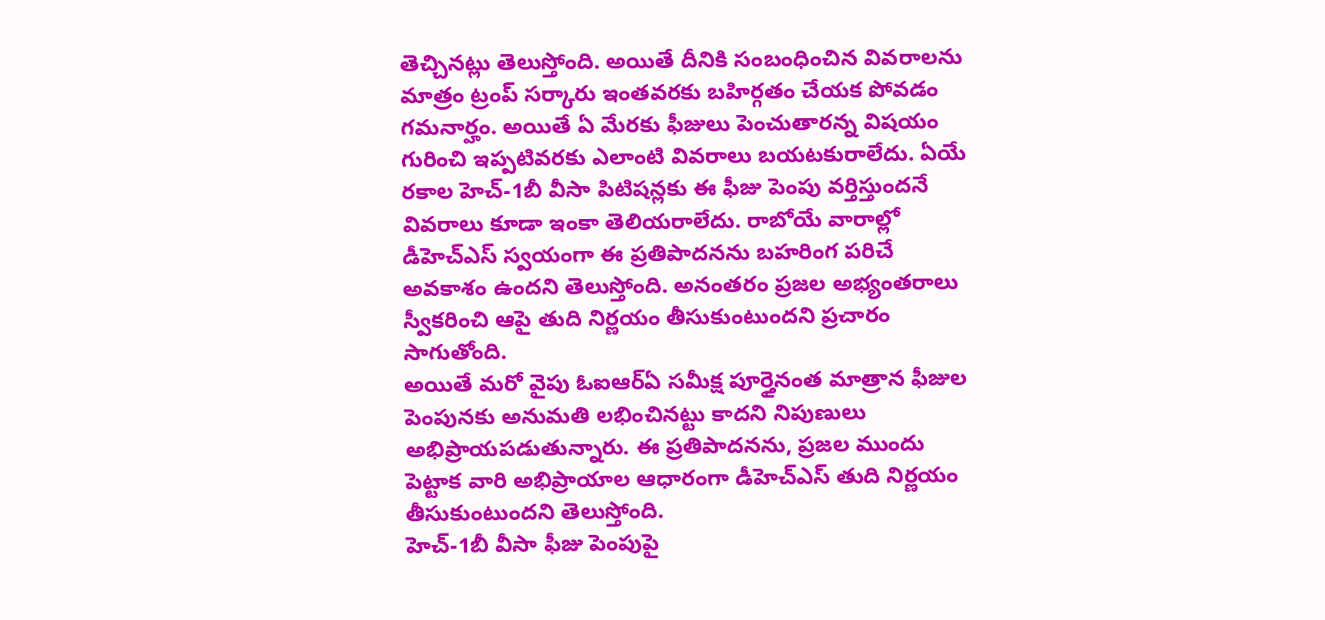తెచ్చినట్లు తెలుస్తోంది. అయితే దీనికి సంబంధించిన వివరాలను మాత్రం ట్రంప్ సర్కారు ఇంతవరకు బహిర్గతం చేయక పోవడం గమనార్హం. అయితే ఏ మేరకు ఫీజులు పెంచుతారన్న విషయం గురించి ఇప్పటివరకు ఎలాంటి వివరాలు బయటకురాలేదు. ఏయే రకాల హెచ్-1బీ వీసా పిటిషన్లకు ఈ ఫీజు పెంపు వర్తిస్తుందనే వివరాలు కూడా ఇంకా తెలియరాలేదు. రాబోయే వారాల్లో డీహెచ్ఎస్ స్వయంగా ఈ ప్రతిపాదనను బహరింగ పరిచే అవకాశం ఉందని తెలుస్తోంది. అనంతరం ప్రజల అభ్యంతరాలు స్వీకరించి ఆపై తుది నిర్ణయం తీసుకుంటుందని ప్రచారం సాగుతోంది.
అయితే మరో వైపు ఓఐఆర్ఏ సమీక్ష పూర్తైనంత మాత్రాన ఫీజుల పెంపునకు అనుమతి లభించినట్టు కాదని నిపుణులు అభిప్రాయపడుతున్నారు. ఈ ప్రతిపాదనను, ప్రజల ముందు పెట్టాక వారి అభిప్రాయాల ఆధారంగా డీహెచ్ఎస్ తుది నిర్ణయం తీసుకుంటుందని తెలుస్తోంది.
హెచ్-1బీ వీసా ఫీజు పెంపుపై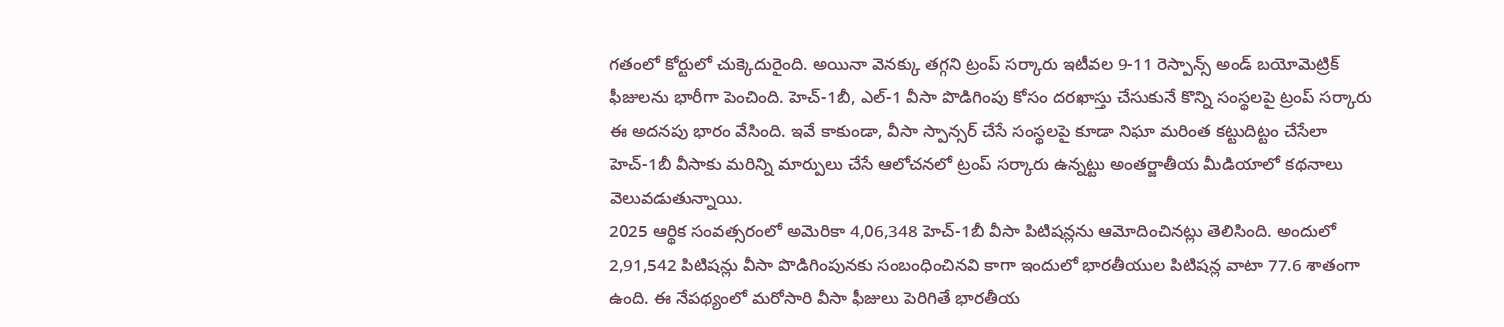గతంలో కోర్టులో చుక్కెదురైంది. అయినా వెనక్కు తగ్గని ట్రంప్ సర్కారు ఇటీవల 9-11 రెస్పాన్స్ అండ్ బయోమెట్రిక్ ఫీజులను భారీగా పెంచింది. హెచ్-1బీ, ఎల్-1 వీసా పొడిగింపు కోసం దరఖాస్తు చేసుకునే కొన్ని సంస్థలపై ట్రంప్ సర్కారు ఈ అదనపు భారం వేసింది. ఇవే కాకుండా, వీసా స్పాన్సర్ చేసే సంస్థలపై కూడా నిఘా మరింత కట్టుదిట్టం చేసేలా హెచ్-1బీ వీసాకు మరిన్ని మార్పులు చేసే ఆలోచనలో ట్రంప్ సర్కారు ఉన్నట్టు అంతర్జాతీయ మీడియాలో కథనాలు వెలువడుతున్నాయి.
2025 ఆర్థిక సంవత్సరంలో అమెరికా 4,06,348 హెచ్-1బీ వీసా పిటిషన్లను ఆమోదించినట్లు తెలిసింది. అందులో 2,91,542 పిటిషన్లు వీసా పొడిగింపునకు సంబంధించినవి కాగా ఇందులో భారతీయుల పిటిషన్ల వాటా 77.6 శాతంగా ఉంది. ఈ నేపథ్యంలో మరోసారి వీసా ఫీజులు పెరిగితే భారతీయ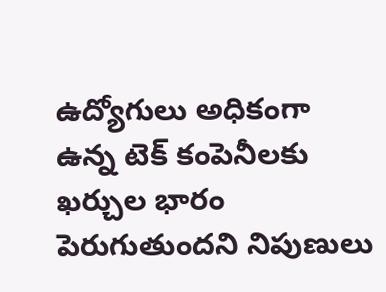ఉద్యోగులు అధికంగా ఉన్న టెక్ కంపెనీలకు ఖర్చుల భారం పెరుగుతుందని నిపుణులు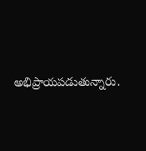అభిప్రాయపడుతున్నారు.